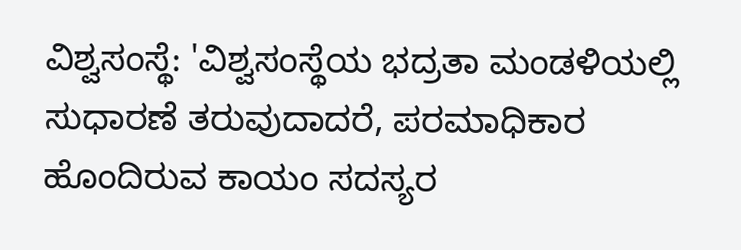ವಿಶ್ವಸಂಸ್ಥೆ: 'ವಿಶ್ವಸಂಸ್ಥೆಯ ಭದ್ರತಾ ಮಂಡಳಿಯಲ್ಲಿ ಸುಧಾರಣೆ ತರುವುದಾದರೆ, ಪರಮಾಧಿಕಾರ ಹೊಂದಿರುವ ಕಾಯಂ ಸದಸ್ಯರ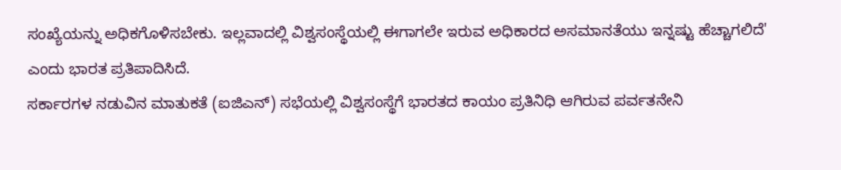ಸಂಖ್ಯೆಯನ್ನು ಅಧಿಕಗೊಳಿಸಬೇಕು. ಇಲ್ಲವಾದಲ್ಲಿ ವಿಶ್ವಸಂಸ್ಥೆಯಲ್ಲಿ ಈಗಾಗಲೇ ಇರುವ ಅಧಿಕಾರದ ಅಸಮಾನತೆಯು ಇನ್ನಷ್ಟು ಹೆಚ್ಚಾಗಲಿದೆ' ಎಂದು ಭಾರತ ಪ್ರತಿಪಾದಿಸಿದೆ.
ಸರ್ಕಾರಗಳ ನಡುವಿನ ಮಾತುಕತೆ (ಐಜಿಎನ್) ಸಭೆಯಲ್ಲಿ ವಿಶ್ವಸಂಸ್ಥೆಗೆ ಭಾರತದ ಕಾಯಂ ಪ್ರತಿನಿಧಿ ಆಗಿರುವ ಪರ್ವತನೇನಿ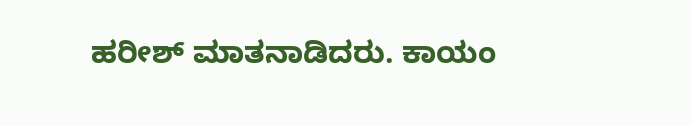ಹರೀಶ್ ಮಾತನಾಡಿದರು. ಕಾಯಂ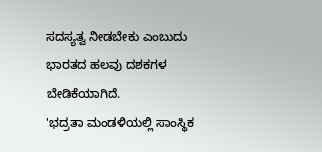ಸದಸ್ಯತ್ವ ನೀಡಬೇಕು ಎಂಬುದು ಭಾರತದ ಹಲವು ದಶಕಗಳ ಬೇಡಿಕೆಯಾಗಿದೆ.
'ಭದ್ರತಾ ಮಂಡಳಿಯಲ್ಲಿ ಸಾಂಸ್ಥಿಕ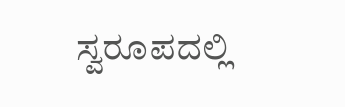ಸ್ವರೂಪದಲ್ಲಿ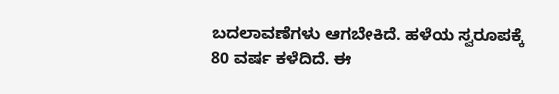ಬದಲಾವಣೆಗಳು ಆಗಬೇಕಿದೆ. ಹಳೆಯ ಸ್ವರೂಪಕ್ಕೆ 80 ವರ್ಷ ಕಳೆದಿದೆ. ಈ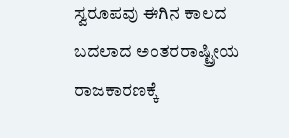ಸ್ವರೂಪವು ಈಗಿನ ಕಾಲದ ಬದಲಾದ ಅಂತರರಾಷ್ಟ್ರೀಯ ರಾಜಕಾರಣಕ್ಕೆ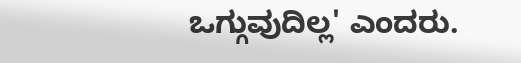ಒಗ್ಗುವುದಿಲ್ಲ' ಎಂದರು.